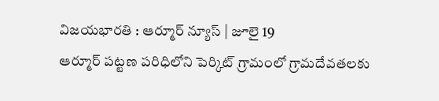విజయభారతి : ఆర్మూర్ న్యూస్ | జూలై 19
ఆర్మూర్ పట్టణ పరిధిలోని పెర్కిట్ గ్రామంలో గ్రామదేవతలకు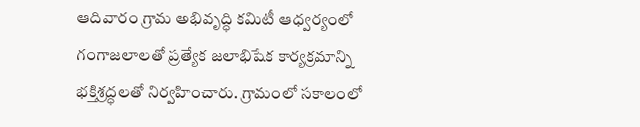ఆదివారం గ్రామ అభివృద్ధి కమిటీ ఆధ్వర్యంలో గంగాజలాలతో ప్రత్యేక జలాభిషేక కార్యక్రమాన్ని భక్తిశ్రద్ధలతో నిర్వహించారు. గ్రామంలో సకాలంలో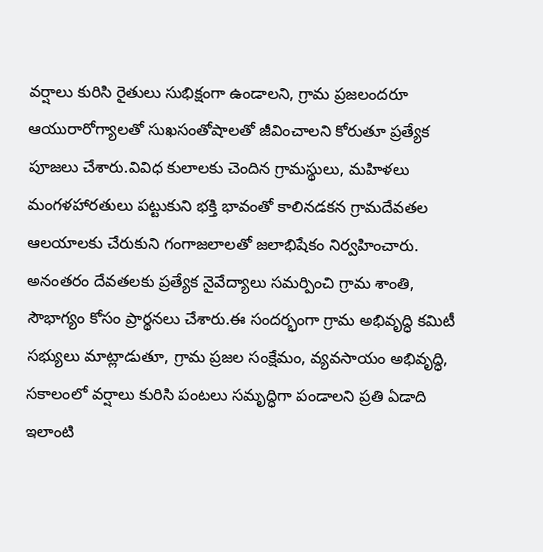వర్షాలు కురిసి రైతులు సుభిక్షంగా ఉండాలని, గ్రామ ప్రజలందరూ ఆయురారోగ్యాలతో సుఖసంతోషాలతో జీవించాలని కోరుతూ ప్రత్యేక పూజలు చేశారు.వివిధ కులాలకు చెందిన గ్రామస్థులు, మహిళలు మంగళహారతులు పట్టుకుని భక్తి భావంతో కాలినడకన గ్రామదేవతల ఆలయాలకు చేరుకుని గంగాజలాలతో జలాభిషేకం నిర్వహించారు. అనంతరం దేవతలకు ప్రత్యేక నైవేద్యాలు సమర్పించి గ్రామ శాంతి, సౌభాగ్యం కోసం ప్రార్థనలు చేశారు.ఈ సందర్భంగా గ్రామ అభివృద్ధి కమిటీ సభ్యులు మాట్లాడుతూ, గ్రామ ప్రజల సంక్షేమం, వ్యవసాయం అభివృద్ధి, సకాలంలో వర్షాలు కురిసి పంటలు సమృద్ధిగా పండాలని ప్రతి ఏడాది ఇలాంటి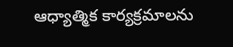ఆధ్యాత్మిక కార్యక్రమాలను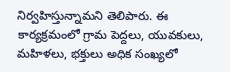నిర్వహిస్తున్నామని తెలిపారు. ఈ కార్యక్రమంలో గ్రామ పెద్దలు, యువకులు, మహిళలు, భక్తులు అధిక సంఖ్యలో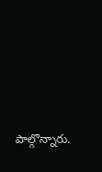పాల్గొన్నారు.